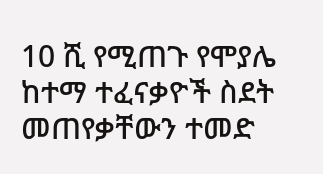10 ሺ የሚጠጉ የሞያሌ ከተማ ተፈናቃዮች ስደት መጠየቃቸውን ተመድ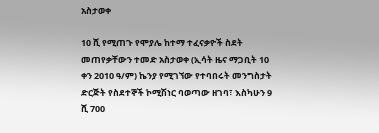አስታወቀ

10 ሺ የሚጠጉ የሞያሌ ከተማ ተፈናቃዮች ስደት መጠየቃቸውን ተመድ አስታወቀ (ኢሳት ዜና ማጋቢት 10 ቀን 2010 ዓ/ም) ኬንያ የሚገኘው የተባበሩት መንግስታት ድርጅት የስደተኞች ኮሚሽነር ባወጣው ዘገባ፣ እስካሁን 9 ሺ 700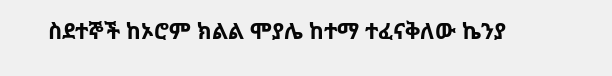ስደተኞች ከኦሮም ክልል ሞያሌ ከተማ ተፈናቅለው ኬንያ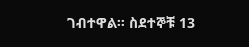ገብተዋል። ስደተኞቹ 13